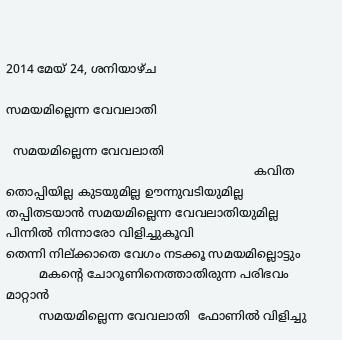2014 മേയ് 24, ശനിയാഴ്‌ച

സമയമില്ലെന്ന വേവലാതി

  സമയമില്ലെന്ന വേവലാതി
                                                                   കവിത
തൊപ്പിയില്ല കുടയുമില്ല ഊന്നുവടിയുമില്ല
തപ്പിതടയാൻ സമയമില്ലെന്ന വേവലാതിയുമില്ല
പിന്നിൽ നിന്നാരോ വിളിച്ചുകൂവി
തെന്നി നില്ക്കാതെ വേഗം നടക്കൂ സമയമില്ലൊട്ടും
         മകന്റെ ചോറൂണിനെത്താതിരുന്ന പരിഭവം മാറ്റാൻ
         സമയമില്ലെന്ന വേവലാതി  ഫോണിൽ വിളിച്ചു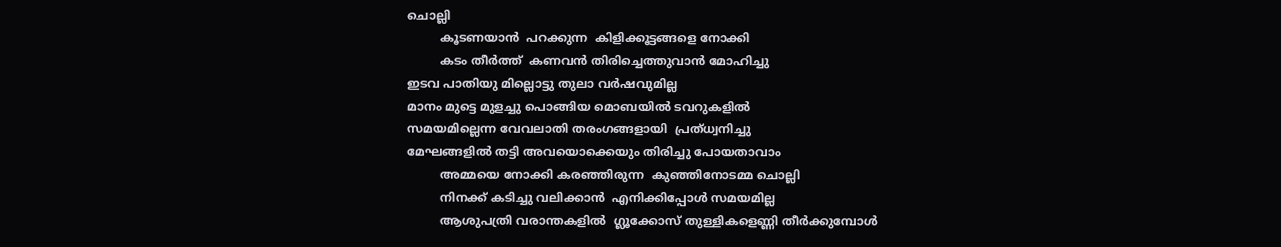ചൊല്ലി
         കൂടണയാൻ  പറക്കുന്ന  കിളിക്കൂട്ടങ്ങളെ നോക്കി
         കടം തീർത്ത്‌  കണവൻ തിരിച്ചെത്തുവാൻ മോഹിച്ചു
ഇടവ പാതിയു മില്ലൊട്ടു തുലാ വർഷവുമില്ല
മാനം മുട്ടെ മുളച്ചു പൊങ്ങിയ മൊബയിൽ ടവറുകളിൽ
സമയമില്ലെന്ന വേവലാതി തരംഗങ്ങളായി  പ്രത്ധ്വനിച്ചു
മേഘങ്ങളിൽ തട്ടി അവയൊക്കെയും തിരിച്ചു പോയതാവാം
         അമ്മയെ നോക്കി കരഞ്ഞിരുന്ന  കുഞ്ഞിനോടമ്മ ചൊല്ലി
         നിനക്ക് കടിച്ചു വലിക്കാൻ  എനിക്കിപ്പോൾ സമയമില്ല
         ആശുപത്രി വരാന്തകളിൽ  ഗ്ലൂക്കോസ് തുള്ളികളെണ്ണി തീർക്കുമ്പോൾ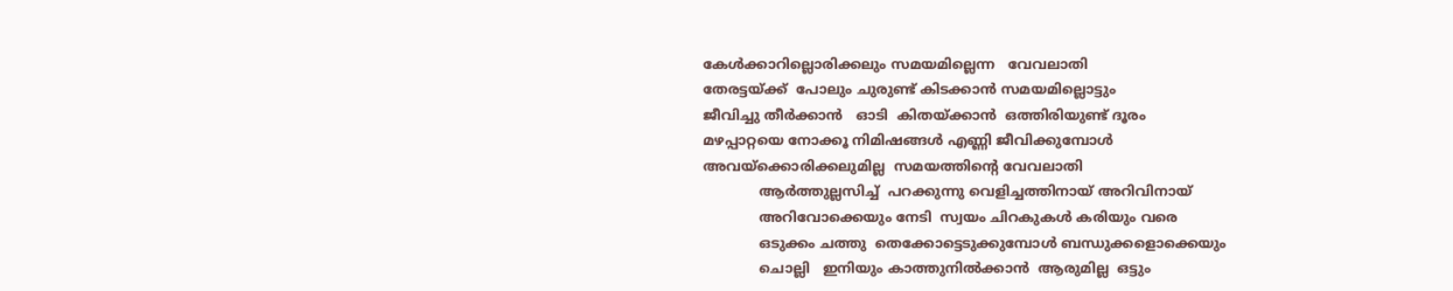കേൾക്കാറില്ലൊരിക്കലും സമയമില്ലെന്ന   വേവലാതി
തേരട്ടയ്ക്ക്  പോലും ചുരുണ്ട് കിടക്കാൻ സമയമില്ലൊട്ടും
ജീവിച്ചു തീർക്കാൻ   ഓടി  കിതയ്ക്കാൻ  ഒത്തിരിയുണ്ട് ദൂരം
മഴപ്പാറ്റയെ നോക്കൂ നിമിഷങ്ങൾ എണ്ണി ജീവിക്കുമ്പോൾ
അവയ്ക്കൊരിക്കലുമില്ല  സമയത്തിന്റെ വേവലാതി
             ആർത്തുല്ലസിച്ച്  പറക്കുന്നു വെളിച്ചത്തിനായ്‌ അറിവിനായ്
             അറിവോക്കെയും നേടി  സ്വയം ചിറകുകൾ കരിയും വരെ
             ഒടുക്കം ചത്തു  തെക്കോട്ടെടുക്കുമ്പോൾ ബന്ധുക്കളൊക്കെയും
             ചൊല്ലി   ഇനിയും കാത്തുനിൽക്കാൻ  ആരുമില്ല  ഒട്ടും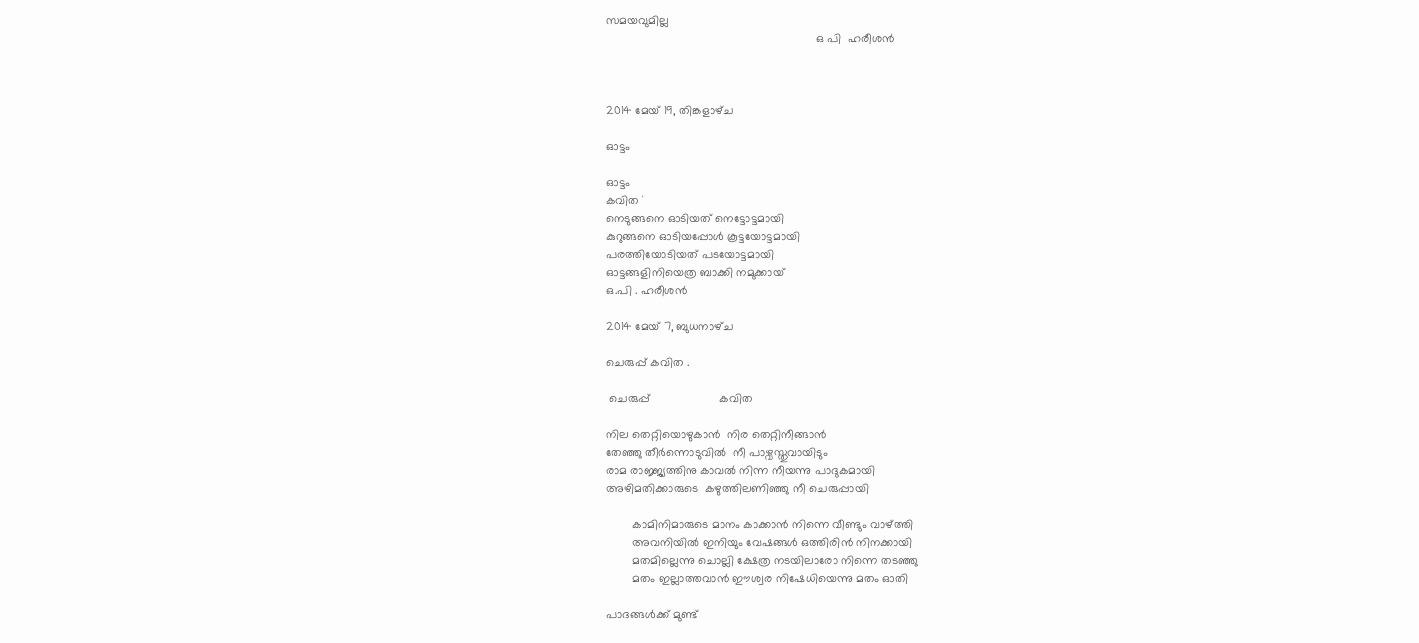സമയവുമില്ല
                                                                ഒ പി  ഹരീശൻ



2014 മേയ് 19, തിങ്കളാഴ്‌ച

ഓട്ടം

ഓട്ടം
കവിത `
നെടുങ്ങനെ ഓടിയത് നെട്ടോട്ടമായി
കുറുങ്ങനെ ഓടിയപ്പോൾ കൂട്ടയോട്ടമായി
പരത്തിയോടിയത് പടയോട്ടമായി
ഓട്ടങ്ങളിനിയെത്ര ബാക്കി നമുക്കായ്
ഒ.പി . ഹരീശൻ

2014 മേയ് 7, ബുധനാഴ്‌ച

ചെരുപ്പ് കവിത .

 ചെരുപ്പ്                     കവിത

നില തെറ്റിയൊഴുകാൻ  നിര തെറ്റിനീങ്ങാൻ
തേഞ്ഞു തീർന്നൊടുവിൽ  നീ പാഴ്വസ്തുവായിടും
രാമ രാജ്ജ്യത്തിനു കാവൽ നിന്ന നീയന്നു പാദുകമായി
അഴിമതിക്കാരുടെ  കഴുത്തിലണിഞ്ഞു നീ ചെരുപ്പായി

        കാമിനിമാരുടെ മാനം കാക്കാൻ നിന്നെ വീണ്ടും വാഴ്ത്തി
        അവനിയിൽ ഇനിയും വേഷങ്ങൾ ഒത്തിരിൻ നിനക്കായി
        മതമില്ലെന്നു ചൊല്ലി ക്ഷേത്ര നടയിലാരോ നിന്നെ തടഞ്ഞു
        മതം ഇല്ലാത്തവാൻ ഈശ്വര നിഷേധിയെന്നു മതം ഓതി

പാദങ്ങൾക്ക് മുണ്ട്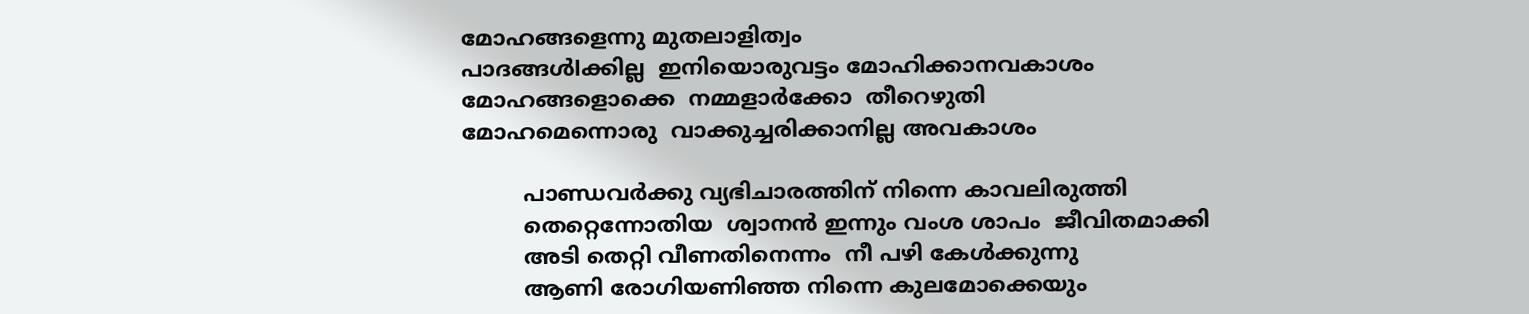മോഹങ്ങളെന്നു മുതലാളിത്വം
പാദങ്ങൾlക്കില്ല  ഇനിയൊരുവട്ടം മോഹിക്കാനവകാശം
മോഹങ്ങളൊക്കെ  നമ്മളാർക്കോ  തീറെഴുതി
മോഹമെന്നൊരു  വാക്കുച്ചരിക്കാനില്ല അവകാശം

         പാണ്ഡവർക്കു വ്യഭിചാരത്തിന് നിന്നെ കാവലിരുത്തി
         തെറ്റെന്നോതിയ  ശ്വാനൻ ഇന്നും വംശ ശാപം  ജീവിതമാക്കി
         അടി തെറ്റി വീണതിനെന്നം  നീ പഴി കേൾക്കുന്നു
         ആണി രോഗിയണിഞ്ഞ നിന്നെ കുലമോക്കെയും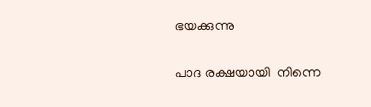ഭയക്കുന്നു

പാദ രക്ഷയായി  നിന്നെ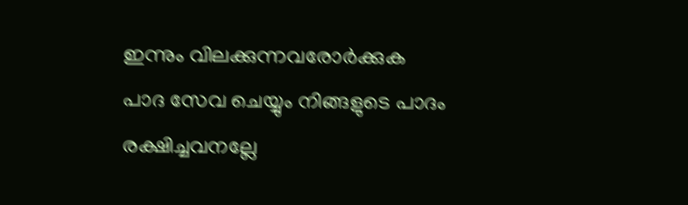ഇന്നും വിലക്കുന്നവരോർക്കുക
പാദ സേവ ചെയ്യും നിങ്ങളുടെ പാദം രക്ഷിച്ചവനല്ലേ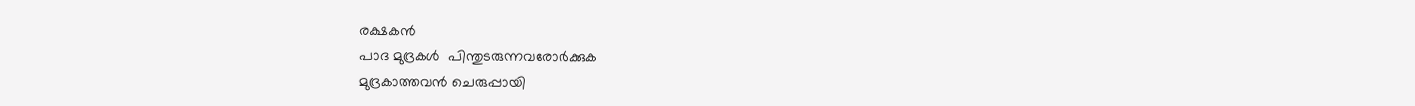രക്ഷകൻ
പാദ മുദ്രകൾ  പിന്തുടരുന്നവരോർക്കുക
മുദ്രകാത്തവൻ ചെരുപ്പായി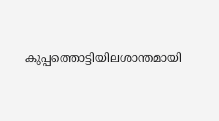കുപ്പത്തൊട്ടിയിലശാന്തമായി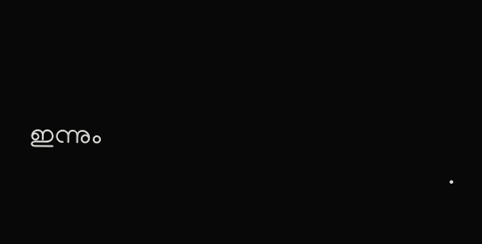ഇന്നും
                                                                  .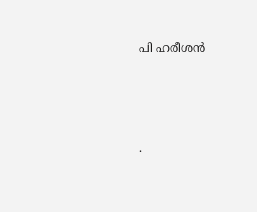പി ഹരീശൻ






.